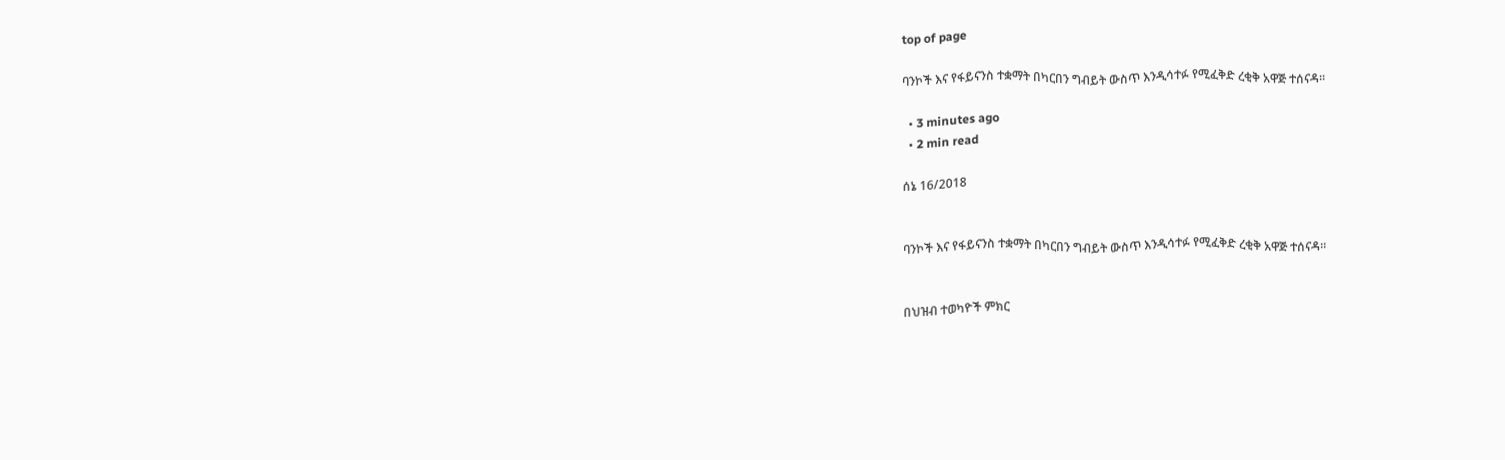top of page

ባንኮች እና የፋይናንስ ተቋማት በካርበን ግብይት ውስጥ እንዲሳተፉ የሚፈቅድ ረቂቅ አዋጅ ተሰናዳ።

  • 3 minutes ago
  • 2 min read

ሰኔ 16/2018


ባንኮች እና የፋይናንስ ተቋማት በካርበን ግብይት ውስጥ እንዲሳተፉ የሚፈቅድ ረቂቅ አዋጅ ተሰናዳ።


በህዝብ ተወካዮች ምክር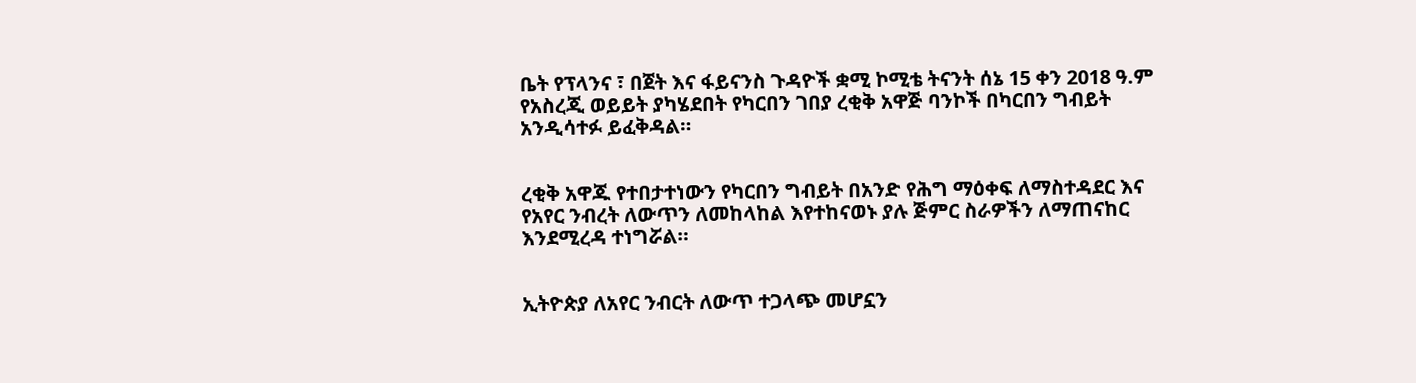ቤት የፕላንና ፣ በጀት እና ፋይናንስ ጉዳዮች ቋሚ ኮሚቴ ትናንት ሰኔ 15 ቀን 2018 ዓ.ም የአስረጂ ወይይት ያካሄደበት የካርበን ገበያ ረቂቅ አዋጅ ባንኮች በካርበን ግብይት አንዲሳተፉ ይፈቅዳል።


ረቂቅ አዋጁ የተበታተነውን የካርበን ግብይት በአንድ የሕግ ማዕቀፍ ለማስተዳደር እና የአየር ንብረት ለውጥን ለመከላከል እየተከናወኑ ያሉ ጅምር ስራዎችን ለማጠናከር እንደሚረዳ ተነግሯል።


ኢትዮጵያ ለአየር ንብርት ለውጥ ተጋላጭ መሆኗን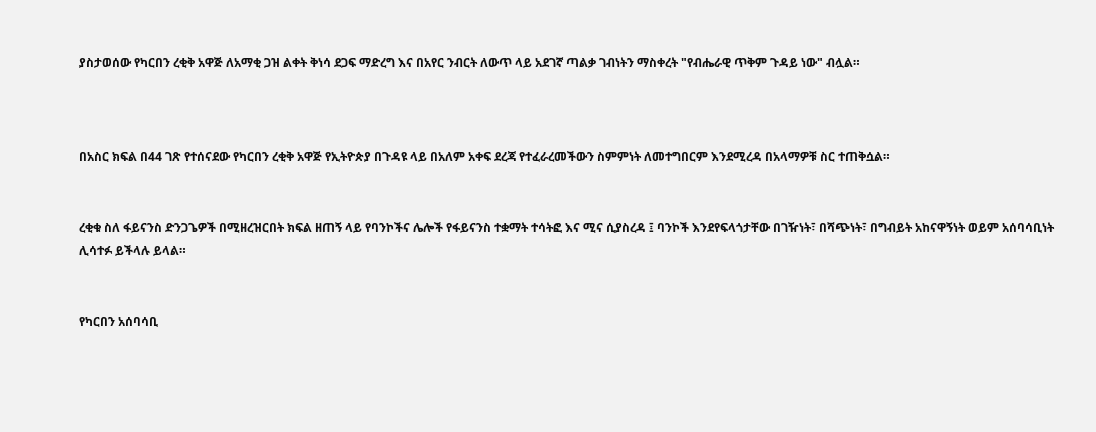ያስታወሰው የካርበን ረቂቅ አዋጅ ለአማቂ ጋዝ ልቀት ቅነሳ ደጋፍ ማድረግ እና በአየር ንብርት ለውጥ ላይ አደገኛ ጣልቃ ገብነትን ማስቀረት "የብሔራዊ ጥቅም ጉዳይ ነው" ብሏል።



በአስር ክፍል በ44 ገጽ የተሰናደው የካርበን ረቂቅ አዋጅ የኢትዮጵያ በጉዳዩ ላይ በአለም አቀፍ ደረጃ የተፈራረመችውን ስምምነት ለመተግበርም እንደሚረዳ በአላማዎቹ ስር ተጠቅሷል።


ረቂቁ ስለ ፋይናንስ ድንጋጌዎች በሚዘረዝርበት ክፍል ዘጠኝ ላይ የባንኮችና ሌሎች የፋይናንስ ተቋማት ተሳትፎ እና ሚና ሲያስረዳ ፤ ባንኮች እንደየፍላጎታቸው በገዥነት፣ በሻጭነት፣ በግብይት አከናዋኝነት ወይም አሰባሳቢነት ሊሳተፉ ይችላሉ ይላል።


የካርበን አሰባሳቢ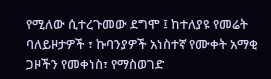የሚለው ሲተረጉመው ደግሞ ፤ ከተለያዩ የመሬት ባለይዞታዎች ፣ ኩባንያዎች አነስተኛ የሙቀት አማቂ ጋዞችን የመቀነስ፣ የማስወገድ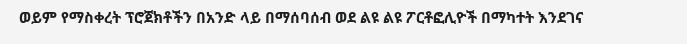ወይም የማስቀረት ፕሮጀክቶችን በአንድ ላይ በማሰባሰብ ወደ ልዩ ልዩ ፖርቶፎሊዮች በማካተት እንደገና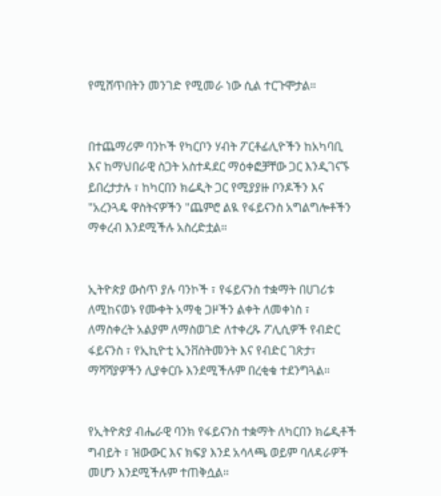የሚሸጥበትን መንገድ የሚመራ ነው ሲል ተርጉሞታል።


በተጨማሪም ባንኮች የካርቦን ሃብት ፖርቶፊሊዮችን ከአካባቢ እና ከማህበራዊ ስጋት አስተዳደር ማዕቀፎቻቸው ጋር እንዲገናኙ ይበረታታሉ ፣ ከካርበን ክሬዲት ጋር የሚያያዙ ቦንዶችን እና "አረንጓዴ ዋስትናዎችን "ጨምሮ ልዪ የፋይናንስ አግልግሎቶችን ማቀረብ እንደሚችሉ አስረድቷል።


ኢትዮጵያ ውስጥ ያሉ ባንኮች ፣ የፋይናንስ ተቋማት በሀገሪቱ ለሚከናወኑ የሙቀት አማቂ ጋዞችን ልቀት ለመቀነስ ፣ ለማስቀረት አልያም ለማስወገድ ለተቀረጹ ፖሊሲዎች የብድር ፋይናንስ ፣ የኢኪዮቲ ኢንቨስትመንት እና የብድር ገጽታ፣ ማሻሻያዎችን ሊያቀርቡ እንደሚችሉም በረቂቁ ተደንግጓል።


የኢትዮጵያ ብሔራዊ ባንክ የፋይናንስ ተቋማት ለካርበን ክሬዲቶች ግብይት ፣ ዝውውር እና ክፍያ እንደ አሳላጫ ወይም ባለዳራዎች መሆን እንደሚችሉም ተጠቅሷል።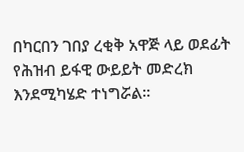በካርበን ገበያ ረቂቅ አዋጅ ላይ ወደፊት የሕዝብ ይፋዊ ውይይት መድረክ እንደሚካሄድ ተነግሯል።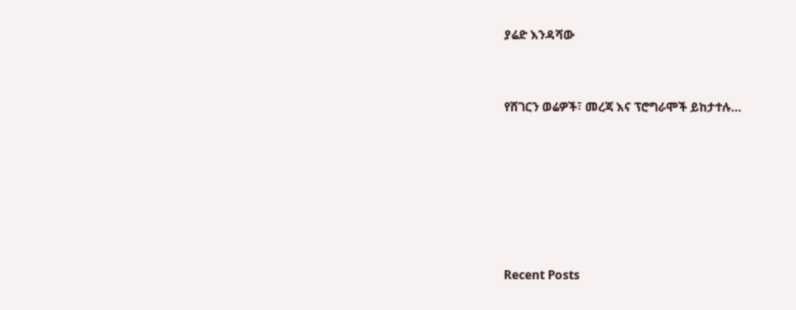ያሬድ እንዳሻው


የሸገርን ወሬዎች፣ መረጃ እና ፕሮግራሞች ይከታተሉ…






Recent Posts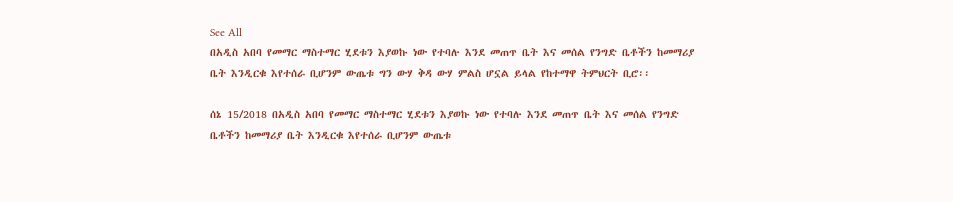See All
በአዲስ አበባ የመማር ማስተማር ሂደቱን እያወኩ ነው የተባሉ እንደ መጠጥ ቤት እና መሰል የንግድ ቤቶችን ከመማሪያ ቤት እንዲርቁ እየተሰራ ቢሆንም ውጤቱ ግን ውሃ ቅዳ ውሃ ምልስ ሆኗል ይላል የከተማዋ ትምህርት ቢሮ፡፡

ሰኔ 15/2018 በአዲስ አበባ የመማር ማስተማር ሂደቱን እያወኩ ነው የተባሉ እንደ መጠጥ ቤት እና መሰል የንግድ ቤቶችን ከመማሪያ ቤት እንዲርቁ እየተሰራ ቢሆንም ውጤቱ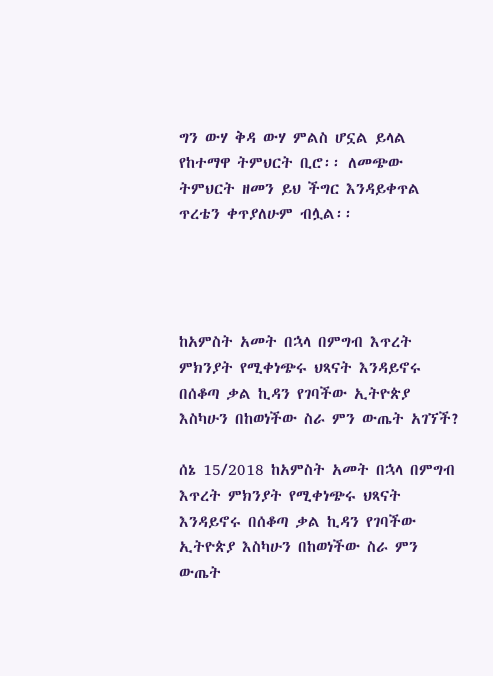ግን ውሃ ቅዳ ውሃ ምልስ ሆኗል ይላል የከተማዋ ትምህርት ቢሮ፡፡ ለመጭው ትምህርት ዘመን ይህ ችግር እንዳይቀጥል ጥረቴን ቀጥያለሁም ብሏል፡፡




ከአምስት አመት በኋላ በምግብ እጥረት ምክንያት የሚቀነጭሩ ህጻናት እንዳይኖሩ በሰቆጣ ቃል ኪዳን የገባችው ኢትዮጵያ እስካሁን በከወነችው ስራ ምን ውጤት አገኘች?

ሰኔ 15/2018 ከአምስት አመት በኋላ በምግብ እጥረት ምክንያት የሚቀነጭሩ ህጻናት እንዳይኖሩ በሰቆጣ ቃል ኪዳን የገባችው ኢትዮጵያ እስካሁን በከወነችው ስራ ምን ውጤት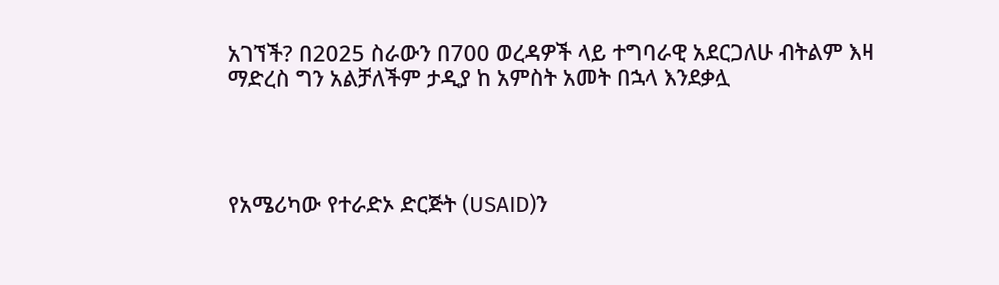አገኘች? በ2025 ስራውን በ700 ወረዳዎች ላይ ተግባራዊ አደርጋለሁ ብትልም እዛ ማድረስ ግን አልቻለችም ታዲያ ከ አምስት አመት በኋላ እንደቃሏ




የአሜሪካው የተራድኦ ድርጅት (USAID)ን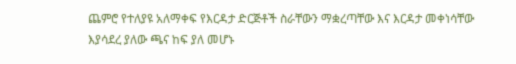ጨምሮ የተለያዩ አለማቀፍ የእርዳታ ድርጅቶች ስራቸውን ማቋረጣቸው እና እርዳታ መቀነሳቸው እያሳደረ ያለው ጫና ከፍ ያለ መሆኑ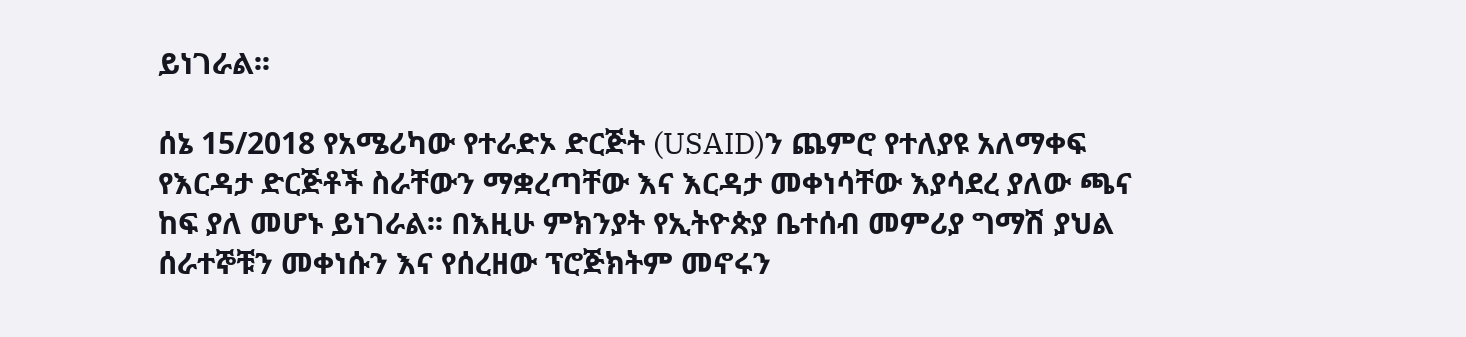ይነገራል፡፡

ሰኔ 15/2018 የአሜሪካው የተራድኦ ድርጅት (USAID)ን ጨምሮ የተለያዩ አለማቀፍ የእርዳታ ድርጅቶች ስራቸውን ማቋረጣቸው እና እርዳታ መቀነሳቸው እያሳደረ ያለው ጫና ከፍ ያለ መሆኑ ይነገራል፡፡ በእዚሁ ምክንያት የኢትዮጵያ ቤተሰብ መምሪያ ግማሽ ያህል ሰራተኞቹን መቀነሱን እና የሰረዘው ፕሮጅክትም መኖሩን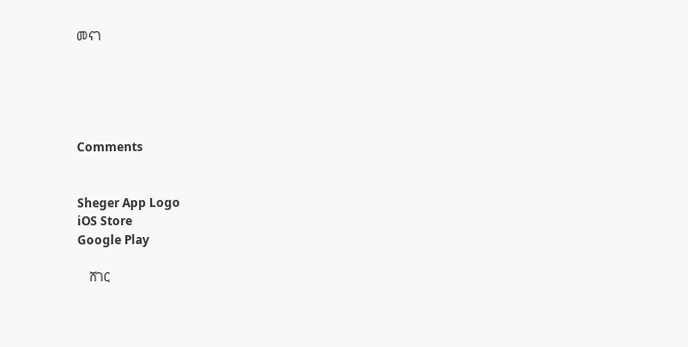መናገ





Comments


Sheger App Logo
iOS Store
Google Play

    ሸገር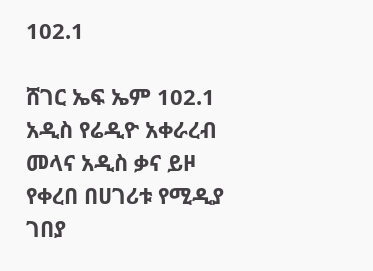102.1

ሸገር ኤፍ ኤም 102.1 አዲስ የሬዲዮ አቀራረብ መላና አዲስ ቃና ይዞ የቀረበ በሀገሪቱ የሚዲያ ገበያ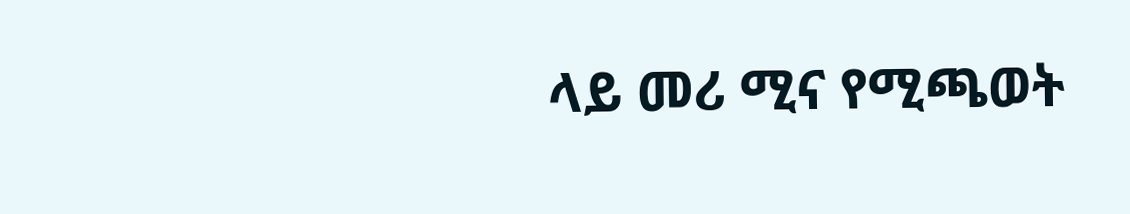ላይ መሪ ሚና የሚጫወት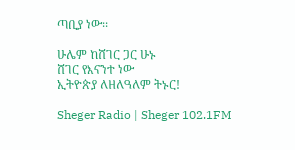ጣቢያ ነው፡፡

ሁሌም ከሸገር ጋር ሁኑ
ሸገር የእናንተ ነው
ኢትዮጵያ ለዘለዓለም ትኑር!

Sheger Radio | Sheger 102.1FM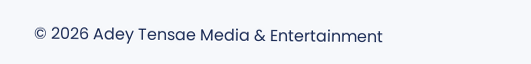© 2026 Adey Tensae Media & Entertainment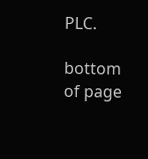PLC.

bottom of page